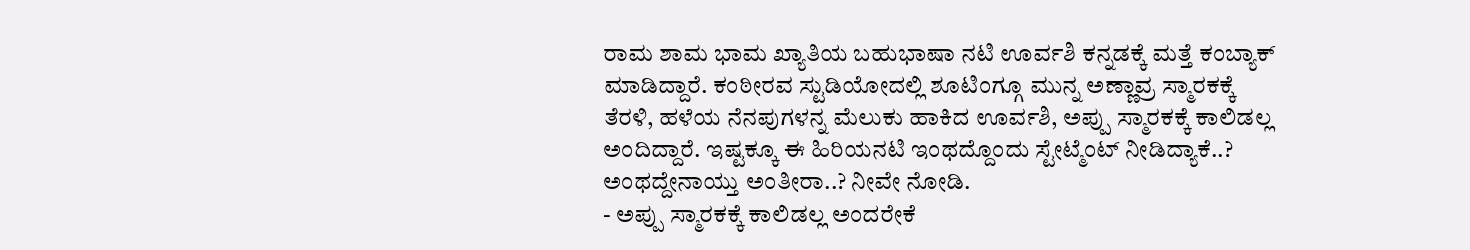ರಾಮ ಶಾಮ ಭಾಮ ಖ್ಯಾತಿಯ ಬಹುಭಾಷಾ ನಟಿ ಊರ್ವಶಿ ಕನ್ನಡಕ್ಕೆ ಮತ್ತೆ ಕಂಬ್ಯಾಕ್ ಮಾಡಿದ್ದಾರೆ. ಕಂಠೀರವ ಸ್ಟುಡಿಯೋದಲ್ಲಿ ಶೂಟಿಂಗ್ಗೂ ಮುನ್ನ ಅಣ್ಣಾವ್ರ ಸ್ಮಾರಕಕ್ಕೆ ತೆರಳಿ, ಹಳೆಯ ನೆನಪುಗಳನ್ನ ಮೆಲುಕು ಹಾಕಿದ ಊರ್ವಶಿ, ಅಪ್ಪು ಸ್ಮಾರಕಕ್ಕೆ ಕಾಲಿಡಲ್ಲ ಅಂದಿದ್ದಾರೆ. ಇಷ್ಟಕ್ಕೂ ಈ ಹಿರಿಯನಟಿ ಇಂಥದ್ದೊಂದು ಸ್ಟೇಟ್ಮೆಂಟ್ ನೀಡಿದ್ಯಾಕೆ..? ಅಂಥದ್ದೇನಾಯ್ತು ಅಂತೀರಾ..? ನೀವೇ ನೋಡಿ.
- ಅಪ್ಪು ಸ್ಮಾರಕಕ್ಕೆ ಕಾಲಿಡಲ್ಲ ಅಂದರೇಕೆ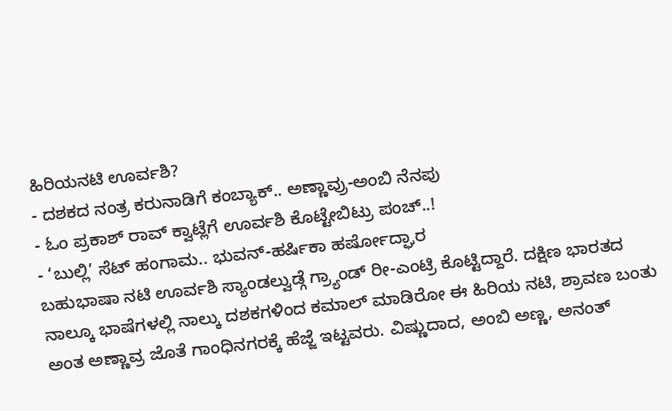ಹಿರಿಯನಟಿ ಊರ್ವಶಿ?
- ದಶಕದ ನಂತ್ರ ಕರುನಾಡಿಗೆ ಕಂಬ್ಯಾಕ್.. ಅಣ್ಣಾವ್ರು-ಅಂಬಿ ನೆನಪು
- ಓಂ ಪ್ರಕಾಶ್ ರಾವ್ ಕ್ವಾಟ್ಲೆಗೆ ಊರ್ವಶಿ ಕೊಟ್ಟೇಬಿಟ್ರು ಪಂಚ್..!
- ‘ಬುಲ್ಲಿ’ ಸೆಟ್ ಹಂಗಾಮ.. ಭುವನ್-ಹರ್ಷಿಕಾ ಹರ್ಷೋದ್ಘಾರ
ಬಹುಭಾಷಾ ನಟಿ ಊರ್ವಶಿ ಸ್ಯಾಂಡಲ್ವುಡ್ಗೆ ಗ್ರ್ಯಾಂಡ್ ರೀ-ಎಂಟ್ರಿ ಕೊಟ್ಟಿದ್ದಾರೆ. ದಕ್ಷಿಣ ಭಾರತದ ನಾಲ್ಕೂ ಭಾಷೆಗಳಲ್ಲಿ ನಾಲ್ಕು ದಶಕಗಳಿಂದ ಕಮಾಲ್ ಮಾಡಿರೋ ಈ ಹಿರಿಯ ನಟಿ, ಶ್ರಾವಣ ಬಂತು ಅಂತ ಅಣ್ಣಾವ್ರ ಜೊತೆ ಗಾಂಧಿನಗರಕ್ಕೆ ಹೆಜ್ಜೆ ಇಟ್ಟವರು. ವಿಷ್ಣುದಾದ, ಅಂಬಿ ಅಣ್ಣ, ಅನಂತ್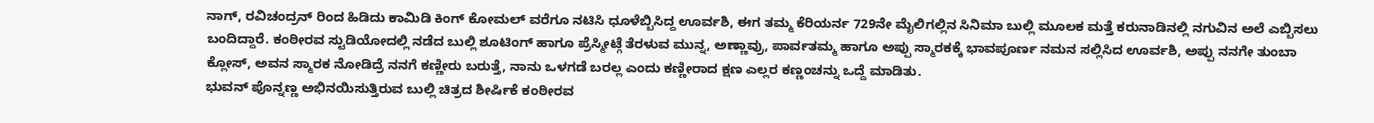ನಾಗ್, ರವಿಚಂದ್ರನ್ ರಿಂದ ಹಿಡಿದು ಕಾಮಿಡಿ ಕಿಂಗ್ ಕೋಮಲ್ ವರೆಗೂ ನಟಿಸಿ ಧೂಳೆಬ್ಬಿಸಿದ್ದ ಊರ್ವಶಿ, ಈಗ ತಮ್ಮ ಕೆರಿಯರ್ನ 729ನೇ ಮೈಲಿಗಲ್ಲಿನ ಸಿನಿಮಾ ಬುಲ್ಲಿ ಮೂಲಕ ಮತ್ತೆ ಕರುನಾಡಿನಲ್ಲಿ ನಗುವಿನ ಅಲೆ ಎಬ್ಬಿಸಲು ಬಂದಿದ್ದಾರೆ. ಕಂಠೀರವ ಸ್ಟುಡಿಯೋದಲ್ಲಿ ನಡೆದ ಬುಲ್ಲಿ ಶೂಟಿಂಗ್ ಹಾಗೂ ಪ್ರೆಸ್ಮೀಟ್ಗೆ ತೆರಳುವ ಮುನ್ನ, ಅಣ್ಣಾವ್ರು, ಪಾರ್ವತಮ್ಮ ಹಾಗೂ ಅಪ್ಪು ಸ್ಮಾರಕಕ್ಕೆ ಭಾವಪೂರ್ಣ ನಮನ ಸಲ್ಲಿಸಿದ ಊರ್ವಶಿ, ಅಪ್ಪು ನನಗೇ ತುಂಬಾ ಕ್ಲೋಸ್, ಅವನ ಸ್ಮಾರಕ ನೋಡಿದ್ರೆ ನನಗೆ ಕಣ್ಣೀರು ಬರುತ್ತೆ, ನಾನು ಒಳಗಡೆ ಬರಲ್ಲ ಎಂದು ಕಣ್ಣೀರಾದ ಕ್ಷಣ ಎಲ್ಲರ ಕಣ್ಣಂಚನ್ನು ಒದ್ದೆ ಮಾಡಿತು.
ಭುವನ್ ಪೊನ್ನಣ್ಣ ಅಭಿನಯಿಸುತ್ತಿರುವ ಬುಲ್ಲಿ ಚಿತ್ರದ ಶೀರ್ಷಿಕೆ ಕಂಠೀರವ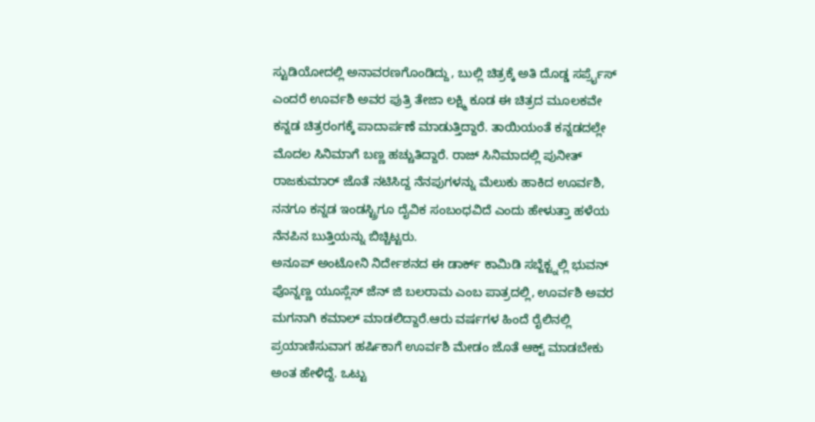ಸ್ಟುಡಿಯೋದಲ್ಲಿ ಅನಾವರಣಗೊಂಡಿದ್ದು, ಬುಲ್ಲಿ ಚಿತ್ರಕ್ಕೆ ಅತಿ ದೊಡ್ಡ ಸರ್ಪ್ರೈಸ್ ಎಂದರೆ ಊರ್ವಶಿ ಅವರ ಪುತ್ರಿ ತೇಜಾ ಲಕ್ಷ್ಮಿ ಕೂಡ ಈ ಚಿತ್ರದ ಮೂಲಕವೇ ಕನ್ನಡ ಚಿತ್ರರಂಗಕ್ಕೆ ಪಾದಾರ್ಪಣೆ ಮಾಡುತ್ತಿದ್ದಾರೆ. ತಾಯಿಯಂತೆ ಕನ್ನಡದಲ್ಲೇ ಮೊದಲ ಸಿನಿಮಾಗೆ ಬಣ್ಣ ಹಚ್ಚುತಿದ್ದಾರೆ. ರಾಜ್ ಸಿನಿಮಾದಲ್ಲಿ ಪುನೀತ್ ರಾಜಕುಮಾರ್ ಜೊತೆ ನಟಿಸಿದ್ದ ನೆನಪುಗಳನ್ನು ಮೆಲುಕು ಹಾಕಿದ ಊರ್ವಶಿ, ನನಗೂ ಕನ್ನಡ ಇಂಡಸ್ಟ್ರಿಗೂ ದೈವಿಕ ಸಂಬಂಧವಿದೆ ಎಂದು ಹೇಳುತ್ತಾ ಹಳೆಯ ನೆನಪಿನ ಬುತ್ತಿಯನ್ನು ಬಿಚ್ಚಿಟ್ಟರು.
ಅನೂಪ್ ಅಂಟೋನಿ ನಿರ್ದೇಶನದ ಈ ಡಾರ್ಕ್ ಕಾಮಿಡಿ ಸಬ್ಜೆಕ್ಟ್ನಲ್ಲಿ ಭುವನ್ ಪೊನ್ನಣ್ಣ ಯೂಸ್ಲೆಸ್ ಜೆನ್ ಜಿ ಬಲರಾಮ ಎಂಬ ಪಾತ್ರದಲ್ಲಿ, ಊರ್ವಶಿ ಅವರ ಮಗನಾಗಿ ಕಮಾಲ್ ಮಾಡಲಿದ್ದಾರೆ.ಆರು ವರ್ಷಗಳ ಹಿಂದೆ ರೈಲಿನಲ್ಲಿ ಪ್ರಯಾಣಿಸುವಾಗ ಹರ್ಷಿಕಾಗೆ ಊರ್ವಶಿ ಮೇಡಂ ಜೊತೆ ಆಕ್ಟ್ ಮಾಡಬೇಕು ಅಂತ ಹೇಳಿದ್ದೆ. ಒಟ್ಟು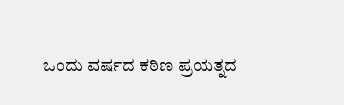ಒಂದು ವರ್ಷದ ಕಠಿಣ ಪ್ರಯತ್ನದ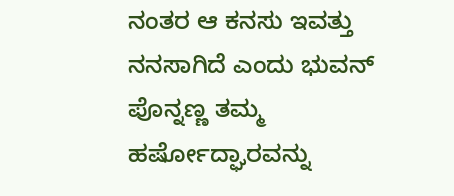ನಂತರ ಆ ಕನಸು ಇವತ್ತು ನನಸಾಗಿದೆ ಎಂದು ಭುವನ್ ಪೊನ್ನಣ್ಣ ತಮ್ಮ ಹರ್ಷೋದ್ಘಾರವನ್ನು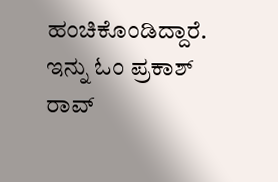ಹಂಚಿಕೊಂಡಿದ್ದಾರೆ.
ಇನ್ನು ಓಂ ಪ್ರಕಾಶ್ ರಾವ್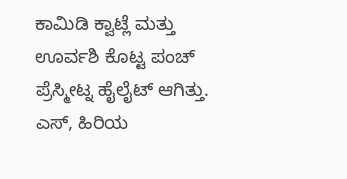ಕಾಮಿಡಿ ಕ್ವಾಟ್ಲೆ ಮತ್ತು ಊರ್ವಶಿ ಕೊಟ್ಟ ಪಂಚ್ ಪ್ರೆಸ್ಮೀಟ್ನ ಹೈಲೈಟ್ ಆಗಿತ್ತು. ಎಸ್, ಹಿರಿಯ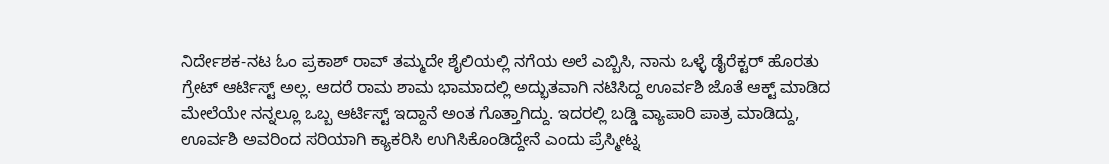ನಿರ್ದೇಶಕ-ನಟ ಓಂ ಪ್ರಕಾಶ್ ರಾವ್ ತಮ್ಮದೇ ಶೈಲಿಯಲ್ಲಿ ನಗೆಯ ಅಲೆ ಎಬ್ಬಿಸಿ, ನಾನು ಒಳ್ಳೆ ಡೈರೆಕ್ಟರ್ ಹೊರತು ಗ್ರೇಟ್ ಆರ್ಟಿಸ್ಟ್ ಅಲ್ಲ. ಆದರೆ ರಾಮ ಶಾಮ ಭಾಮಾದಲ್ಲಿ ಅದ್ಭುತವಾಗಿ ನಟಿಸಿದ್ದ ಊರ್ವಶಿ ಜೊತೆ ಆಕ್ಟ್ ಮಾಡಿದ ಮೇಲೆಯೇ ನನ್ನಲ್ಲೂ ಒಬ್ಬ ಆರ್ಟಿಸ್ಟ್ ಇದ್ದಾನೆ ಅಂತ ಗೊತ್ತಾಗಿದ್ದು. ಇದರಲ್ಲಿ ಬಡ್ಡಿ ವ್ಯಾಪಾರಿ ಪಾತ್ರ ಮಾಡಿದ್ದು, ಊರ್ವಶಿ ಅವರಿಂದ ಸರಿಯಾಗಿ ಕ್ಯಾಕರಿಸಿ ಉಗಿಸಿಕೊಂಡಿದ್ದೇನೆ ಎಂದು ಪ್ರೆಸ್ಮೀಟ್ನ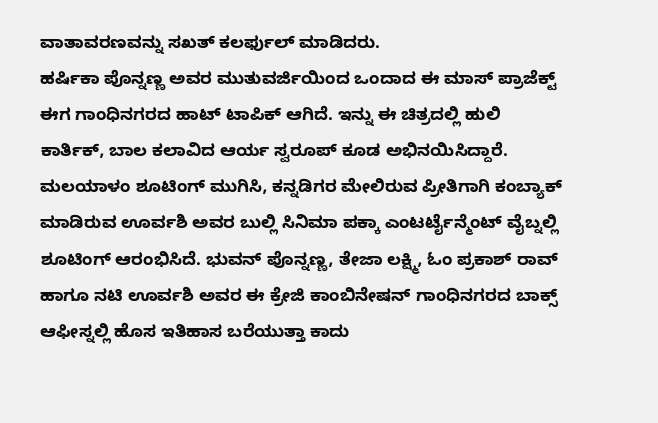ವಾತಾವರಣವನ್ನು ಸಖತ್ ಕಲರ್ಫುಲ್ ಮಾಡಿದರು.
ಹರ್ಷಿಕಾ ಪೊನ್ನಣ್ಣ ಅವರ ಮುತುವರ್ಜಿಯಿಂದ ಒಂದಾದ ಈ ಮಾಸ್ ಪ್ರಾಜೆಕ್ಟ್ ಈಗ ಗಾಂಧಿನಗರದ ಹಾಟ್ ಟಾಪಿಕ್ ಆಗಿದೆ. ಇನ್ನು ಈ ಚಿತ್ರದಲ್ಲಿ ಹುಲಿ ಕಾರ್ತಿಕ್, ಬಾಲ ಕಲಾವಿದ ಆರ್ಯ ಸ್ವರೂಪ್ ಕೂಡ ಅಭಿನಯಿಸಿದ್ದಾರೆ. ಮಲಯಾಳಂ ಶೂಟಿಂಗ್ ಮುಗಿಸಿ, ಕನ್ನಡಿಗರ ಮೇಲಿರುವ ಪ್ರೀತಿಗಾಗಿ ಕಂಬ್ಯಾಕ್ ಮಾಡಿರುವ ಊರ್ವಶಿ ಅವರ ಬುಲ್ಲಿ ಸಿನಿಮಾ ಪಕ್ಕಾ ಎಂಟರ್ಟೈನ್ಮೆಂಟ್ ವೈಬ್ನಲ್ಲಿ ಶೂಟಿಂಗ್ ಆರಂಭಿಸಿದೆ. ಭುವನ್ ಪೊನ್ನಣ್ಣ, ತೇಜಾ ಲಕ್ಷ್ಮಿ, ಓಂ ಪ್ರಕಾಶ್ ರಾವ್ ಹಾಗೂ ನಟಿ ಊರ್ವಶಿ ಅವರ ಈ ಕ್ರೇಜಿ ಕಾಂಬಿನೇಷನ್ ಗಾಂಧಿನಗರದ ಬಾಕ್ಸ್ ಆಫೀಸ್ನಲ್ಲಿ ಹೊಸ ಇತಿಹಾಸ ಬರೆಯುತ್ತಾ ಕಾದು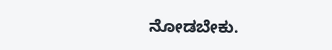ನೋಡಬೇಕು.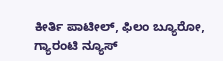ಕೀರ್ತಿ ಪಾಟೀಲ್, ಫಿಲಂ ಬ್ಯೂರೋ, ಗ್ಯಾರಂಟಿ ನ್ಯೂಸ್